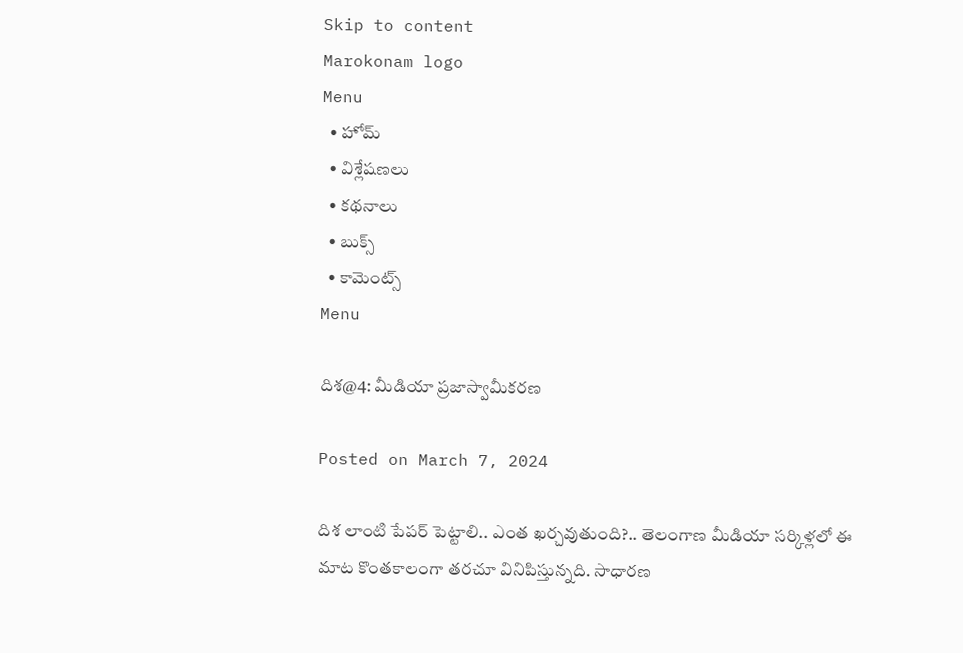Skip to content
Marokonam logo
Menu
  • హోమ్
  • విశ్లేషణలు
  • కథనాలు
  • బుక్స్
  • కామెంట్స్
Menu

దిశ@4: మీడియా ప్రజాస్వామీకరణ

Posted on March 7, 2024

దిశ లాంటి పేపర్ పెట్టాలి.. ఎంత ఖర్చవుతుంది?.. తెలంగాణ మీడియా సర్కిళ్లలో ఈ మాట కొంతకాలంగా తరచూ వినిపిస్తున్నది. సాధారణ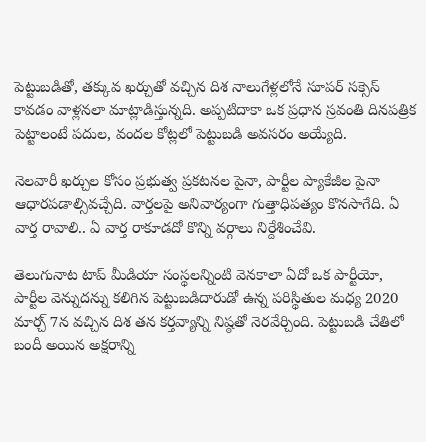పెట్టుబడితో, తక్కువ ఖర్చుతో వచ్చిన దిశ నాలుగేళ్లలోనే సూపర్ సక్సెస్ కావడం వాళ్లనలా మాట్లాడిస్తున్నది. అప్పటిదాకా ఒక ప్రధాన స్రవంతి దినపత్రిక పెట్టాలంటే పదుల, వందల కోట్లలో పెట్టుబడి అవసరం అయ్యేది.

నెలవారీ ఖర్చుల కోసం ప్రభుత్వ ప్రకటనల పైనా, పార్టీల ప్యాకేజీల పైనా ఆధారపడాల్సివచ్చేది. వార్తలపై అనివార్యంగా గుత్తాధిపత్యం కొనసాగేది. ఏ వార్త రావాలి.. ఏ వార్త రాకూడదో కొన్ని వర్గాలు నిర్దేశించేవి.

తెలుగునాట టాప్ మీడియా సంస్థలన్నింటి వెనకాలా ఏదో ఒక పార్టీయో, పార్టీల వెన్నుదన్ను కలిగిన పెట్టుబడిదారుడో ఉన్న పరిస్థితుల మధ్య 2020 మార్చ్ 7న వచ్చిన దిశ తన కర్తవ్యాన్ని నిష్ఠతో నెరవేర్చింది. పెట్టుబడి చేతిలో బందీ అయిన అక్షరాన్ని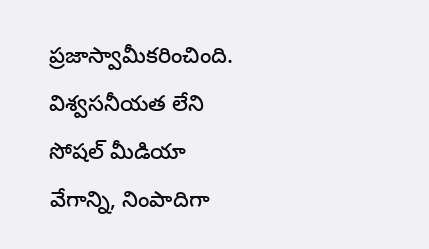ప్రజాస్వామీకరించింది. విశ్వసనీయత లేని సోషల్ మీడియా వేగాన్ని, నింపాదిగా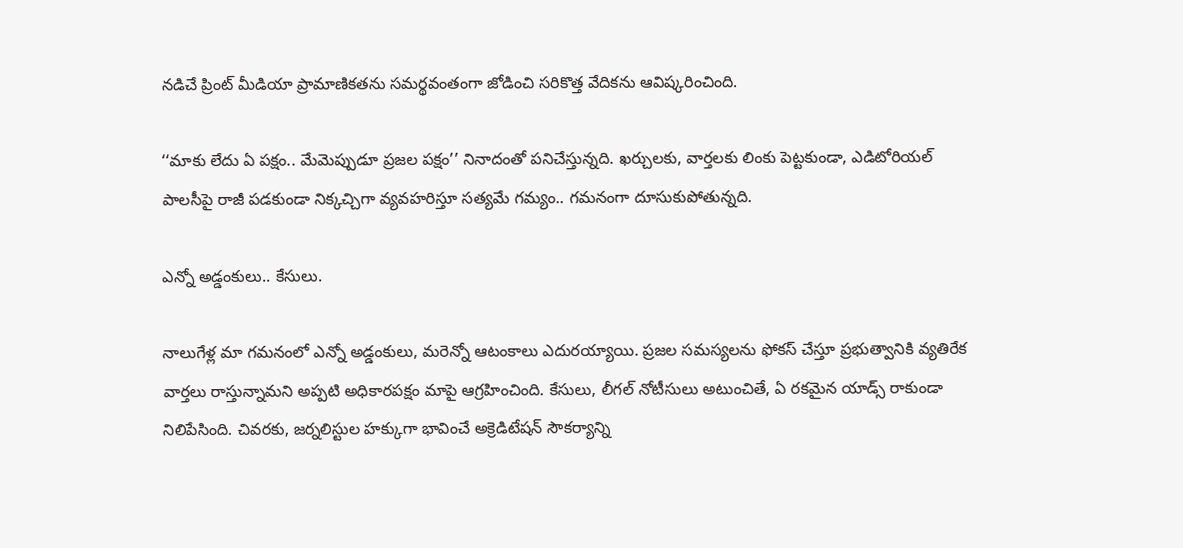నడిచే ప్రింట్ మీడియా ప్రామాణికతను సమర్థవంతంగా జోడించి సరికొత్త వేదికను ఆవిష్కరించింది.

‘‘మాకు లేదు ఏ పక్షం.. మేమెప్పుడూ ప్రజల పక్షం’’ నినాదంతో పనిచేస్తున్నది. ఖర్చులకు, వార్తలకు లింకు పెట్టకుండా, ఎడిటోరియల్ పాలసీపై రాజీ పడకుండా నిక్కచ్చిగా వ్యవహరిస్తూ సత్యమే గమ్యం.. గమనంగా దూసుకుపోతున్నది.

ఎన్నో అడ్డంకులు.. కేసులు.

నాలుగేళ్ల మా గమనంలో ఎన్నో అడ్డంకులు, మరెన్నో ఆటంకాలు ఎదురయ్యాయి. ప్రజల సమస్యలను ఫోకస్ చేస్తూ ప్రభుత్వానికి వ్యతిరేక వార్తలు రాస్తున్నామని అప్పటి అధికారపక్షం మాపై ఆగ్రహించింది. కేసులు, లీగల్ నోటీసులు అటుంచితే, ఏ రకమైన యాడ్స్ రాకుండా నిలిపేసింది. చివరకు, జర్నలిస్టుల హక్కుగా భావించే అక్రెడిటేషన్ సౌకర్యాన్ని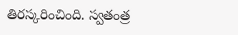తిరస్కరించింది. స్వతంత్ర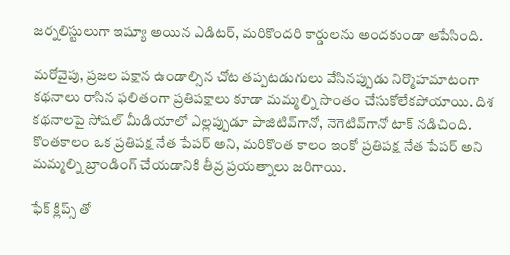జర్నలిస్టులుగా ఇష్యూ అయిన ఎడిటర్, మరికొందరి కార్డులను అందకుండా ఆపేసింది.

మరోవైపు, ప్రజల పక్షాన ఉండాల్సిన చోట తప్పటడుగులు వేసినప్పుడు నిర్మొహమాటంగా కథనాలు రాసిన ఫలితంగా ప్రతిపక్షాలు కూడా మమ్మల్ని సొంతం చేసుకోలేకపోయాయి. దిశ కథనాలపై సోషల్ మీడియాలో ఎల్లప్పుడూ పాజిటివ్‌గానో, నెగెటివ్‌గానో టాక్ నడిచింది. కొంతకాలం ఒక ప్రతిపక్ష నేత పేపర్ అని, మరికొంత కాలం ఇంకో ప్రతిపక్ష నేత పేపర్ అని మమ్మల్ని బ్రాండింగ్ చేయడానికి తీవ్ర ప్రయత్నాలు జరిగాయి.

ఫేక్ క్లిప్స్ తో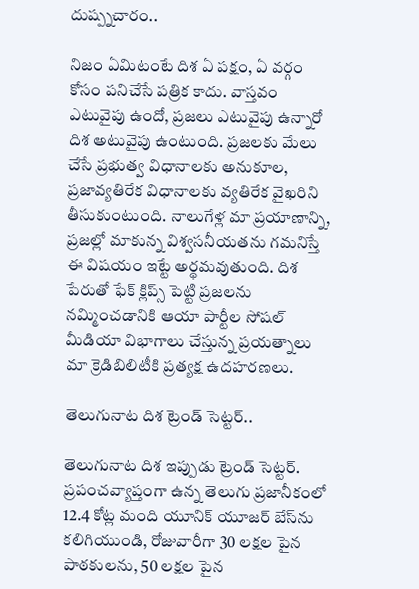దుష్ప్నచారం..

నిజం ఏమిటంటే దిశ ఏ పక్షం, ఏ వర్గం కోసం పనిచేసే పత్రిక కాదు. వాస్తవం ఎటువైపు ఉందో, ప్రజలు ఎటువైపు ఉన్నారో దిశ అటువైపు ఉంటుంది. ప్రజలకు మేలు చేసే ప్రభుత్వ విధానాలకు అనుకూల, ప్రజావ్యతిరేక విధానాలకు వ్యతిరేక వైఖరిని తీసుకుంటుంది. నాలుగేళ్ల మా ప్రయాణాన్ని, ప్రజల్లో మాకున్న విశ్వసనీయతను గమనిస్తే ఈ విషయం ఇట్టే అర్థమవుతుంది. దిశ పేరుతో ఫేక్ క్లిప్స్ పెట్టి ప్రజలను నమ్మించడానికి ఆయా పార్టీల సోషల్ మీడియా విభాగాలు చేస్తున్న ప్రయత్నాలు మా క్రెడిబిలిటీకి ప్రత్యక్ష ఉదహరణలు.

తెలుగునాట దిశ ట్రెండ్ సెట్టర్..

తెలుగునాట దిశ ఇప్పుడు ట్రెండ్ సెట్టర్‌. ప్రపంచవ్యాప్తంగా ఉన్న తెలుగు ప్రజానీకంలో 12.4 కోట్ల మంది యూనిక్ యూజర్ బేస్‌ను కలిగియుండి, రోజువారీగా 30 లక్షల పైన పాఠకులను, 50 లక్షల పైన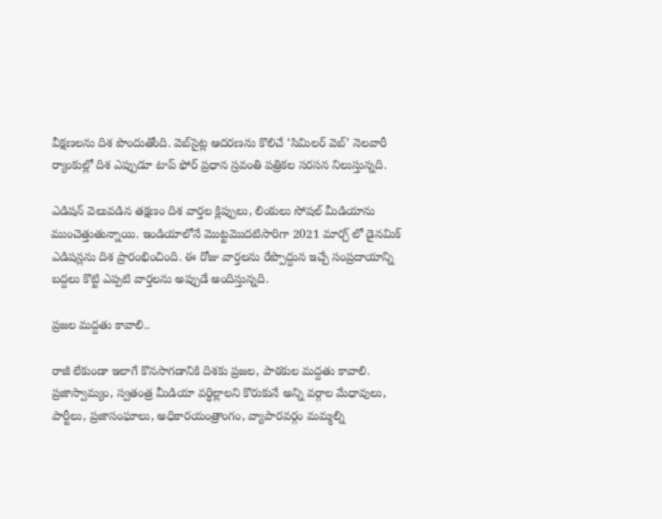వీక్షణలను దిశ పొందుతోంది. వెబ్‌సైట్ల ఆదరణను కొలిచే ‘సిమిలర్ వెబ్’ నెలవారీ ర్యాంకుల్లో దిశ ఎప్పుడూ టాప్ ఫోర్ ప్రధాన స్రవంతి పత్రికల సరసన నిలుస్తున్నది.

ఎడిషన్ వెలువడిన తక్షణం దిశ వార్తల క్లిప్పులు, లింకులు సోషల్ మీడియాను ముంచెత్తుతున్నాయి. ఇండియాలోనే మొట్టమొదటిసారిగా 2021 మార్చ్‌ లో డైనమిక్ ఎడిషన్లను దిశ ప్రారంభించింది. ఈ రోజు వార్తలను రేప్పొద్దున ఇచ్చే సంప్రదాయాన్ని బద్దలు కొట్టి ఎప్పటి వార్తలను అప్పుడే అందిస్తున్నది.

ప్రజల మద్దతు కావాలి..

రాజీ లేకుండా ఇలాగే కొనసాగడానికి దిశకు ప్రజల, పాఠకుల మద్దతు కావాలి. ప్రజాస్వామ్యం, స్వతంత్ర మీడియా వర్ధిల్లాలని కొరుకునే అన్ని వర్గాల మేధావులు, పార్టీలు, ప్రజాసంఘాలు, అధికారయంత్రాంగం, వ్యాపారవర్గం మమ్మల్ని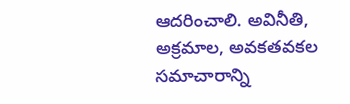ఆదరించాలి. అవినీతి, అక్రమాల, అవకతవకల సమాచారాన్ని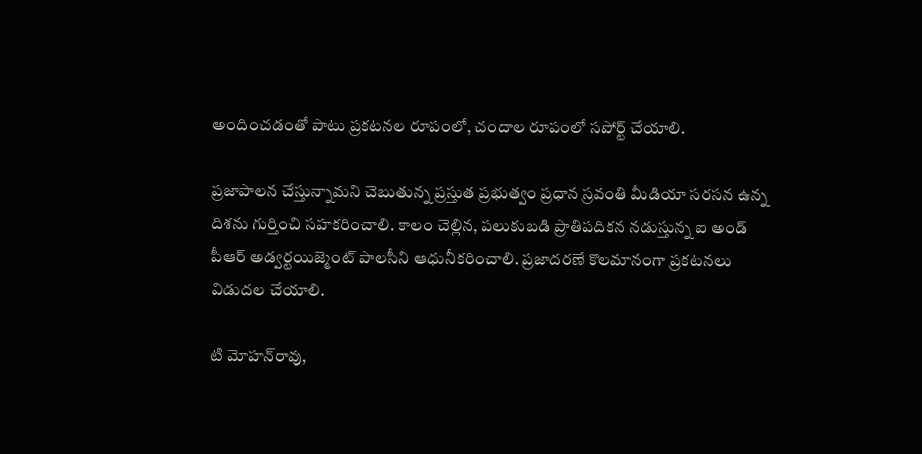అందించడంతో పాటు ప్రకటనల రూపంలో, చందాల రూపంలో సపోర్ట్ చేయాలి.

ప్రజాపాలన చేస్తున్నామని చెబుతున్న ప్రస్తుత ప్రభుత్వం ప్రధాన స్రవంతి మీడియా సరసన ఉన్న దిశను గుర్తించి సహకరించాలి. కాలం చెల్లిన, పలుకుబడి ప్రాతిపదికన నడుస్తున్న ఐ అండ్ పీఆర్ అడ్వర్టయిజ్మెంట్ పాలసీని ఆధునీకరించాలి. ప్రజాదరణే కొలమానంగా ప్రకటనలు విడుదల చేయాలి.

టి మోహన్‌రావు,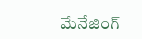మేనేజింగ్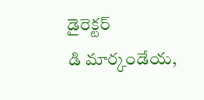డైరెక్టర్                                  డి మార్కండేయ,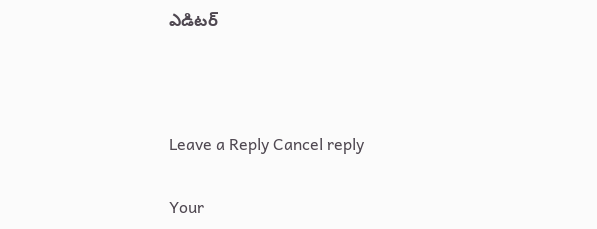ఎడిటర్



Leave a Reply Cancel reply

Your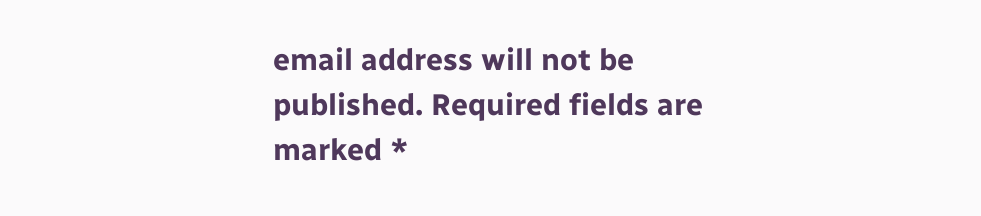email address will not be published. Required fields are marked *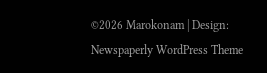©2026 Marokonam | Design: Newspaperly WordPress Theme